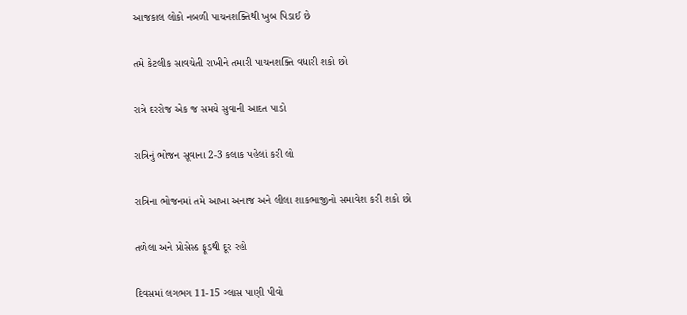આજકાલ લોકો નબળી પાચનશક્તિથી ખુબ પિડાઈ છે

તમે કેટલીક સાવચેતી રાખીને તમારી પાચનશક્તિ વધારી શકો છો

રાત્રે દરરોજ એક જ સમયે સુવાની આદત પાડો

રાત્રિનું ભોજન સૂવાના 2-3 કલાક પહેલાં કરી લો

રાત્રિના ભોજનમાં તમે આખા અનાજ અને લીલા શાકભાજીનો સમાવેશ કરી શકો છો

તળેલા અને પ્રોસેસ્ડ ફૂડથી દૂર રહો

દિવસમાં લગભગ 11-15 ગ્લાસ પાણી પીવો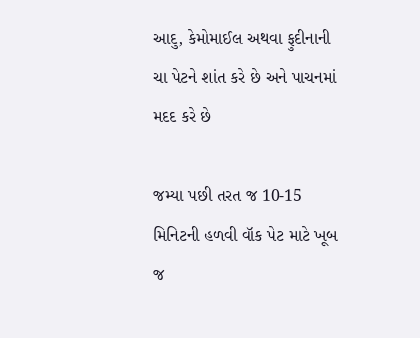આદુ, કેમોમાઈલ અથવા ફુદીનાની ચા પેટને શાંત કરે છે અને પાચનમાં મદદ કરે છે

જમ્યા પછી તરત જ 10-15 મિનિટની હળવી વૉક પેટ માટે ખૂબ જ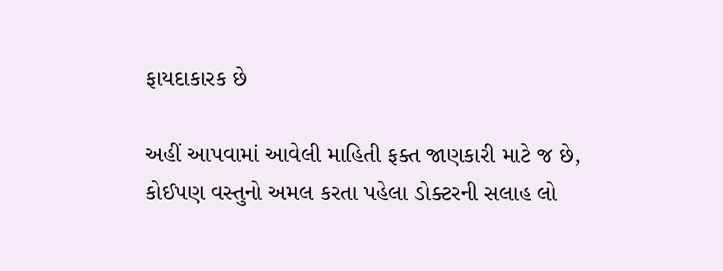ફાયદાકારક છે

અહીં આપવામાં આવેલી માહિતી ફક્ત જાણકારી માટે જ છે, કોઈપણ વસ્તુનો અમલ કરતા પહેલા ડોક્ટરની સલાહ લો